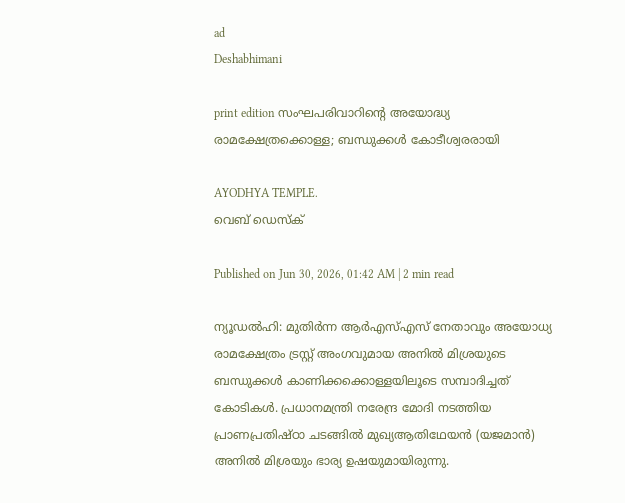ad
Deshabhimani

print edition സംഘപരിവാറിന്റെ അയോദ്ധ്യ രാമക്ഷേത്രക്കൊള്ള; ബന്ധുക്കൾ കോടീശ്വരരായി

AYODHYA TEMPLE.
വെബ് ഡെസ്ക്

Published on Jun 30, 2026, 01:42 AM | 2 min read

ന്യൂഡൽഹി: മുതിർന്ന ആർഎസ്‌എസ്‌ നേതാവും അയോധ്യ രാമക്ഷേത്രം ട്രസ്റ്റ്‌ അംഗവുമായ അനിൽ മിശ്രയുടെ ബന്ധുക്കൾ കാണിക്കക്കൊള്ളയിലൂടെ സമ്പാദിച്ചത്‌ കോടികൾ. പ്രധാനമന്ത്രി നരേന്ദ്ര മോദി നടത്തിയ പ്രാണപ്രതിഷ്‌ഠാ ചടങ്ങിൽ മുഖ്യആതിഥേയൻ (യജമാൻ) അനിൽ മിശ്രയും ഭാര്യ ഉഷയുമായിരുന്നു.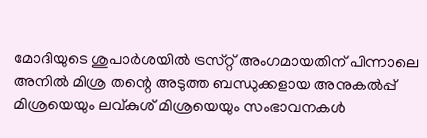മോദിയുടെ ശുപാർശയിൽ ട്രസ്‌റ്റ്‌ അംഗമായതിന്‌ പിന്നാലെ അനിൽ മിശ്ര തന്റെ അടുത്ത ബന്ധുക്കളായ അനുകൽപ്പ്‌ മിശ്രയെയും ലവ്‌കുശ്‌ മിശ്രയെയും സംഭാവനകൾ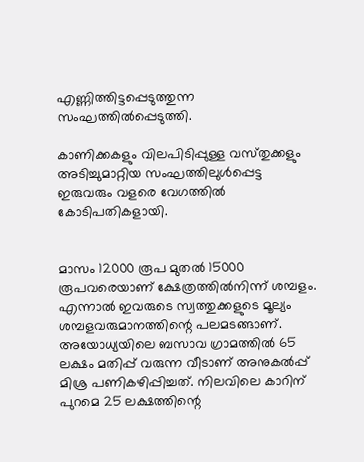എണ്ണിത്തിട്ടപ്പെടുത്തുന്ന സംഘത്തിൽപ്പെടുത്തി.

കാണിക്കകളും വിലപിടിപ്പുള്ള വസ്‌തുക്കളും അടിച്ചുമാറ്റിയ സംഘത്തിലുൾപ്പെട്ട ഇരുവരും വളരെ വേഗത്തിൽ കോടിപതികളായി.


മാസം 12000 രൂപ മുതൽ 15000 രൂപവരെയാണ്‌ ക്ഷേത്രത്തിൽനിന്ന്‌ ശമ്പളം. എന്നാൽ ഇവരുടെ സ്വത്തുക്കളുടെ മൂല്യം ശമ്പളവരുമാനത്തിന്റെ പലമടങ്ങാണ്‌. അയോധ്യയിലെ ബസാവ ഗ്രാമത്തിൽ 65 ലക്ഷം മതിപ്പ്‌ വരുന്ന വീടാണ്‌ അനുകൽപ്പ്‌ മിശ്ര പണികഴിപ്പിച്ചത്‌. നിലവിലെ കാറിന്‌ പുറമെ 25 ലക്ഷത്തിന്റെ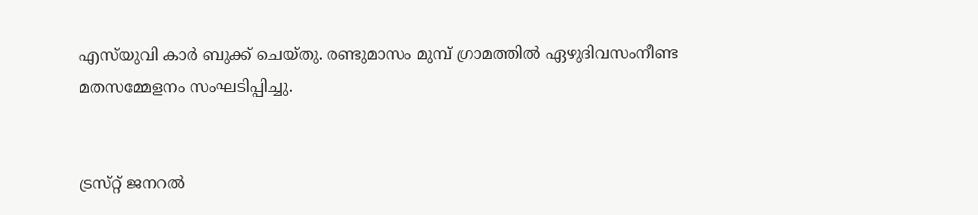എസ്‌യുവി കാർ ബുക്ക്‌ ചെയ്‌തു. രണ്ടുമാസം മുമ്പ്‌ ഗ്രാമത്തിൽ ഏഴുദിവസംനീണ്ട മതസമ്മേളനം സംഘടിപ്പിച്ചു.


ട്രസ്‌റ്റ്‌ ജനറൽ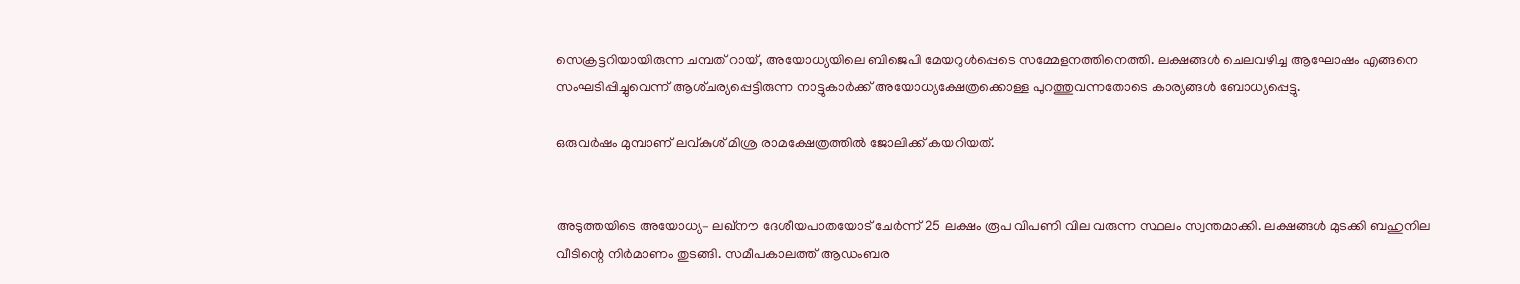സെക്രട്ടറിയായിരുന്ന ചമ്പത്‌ റായ്‌, അയോധ്യയിലെ ബിജെപി മേയറുൾപ്പെടെ സമ്മേളനത്തിനെത്തി. ലക്ഷങ്ങൾ ചെലവഴിച്ച ആഘോഷം എങ്ങനെ സംഘടിപ്പിച്ചുവെന്ന്‌ ആശ്‌ചര്യപ്പെട്ടിരുന്ന നാട്ടുകാർക്ക്‌ അയോധ്യക്ഷേത്രക്കൊള്ള പുറത്തുവന്നതോടെ കാര്യങ്ങൾ ബോധ്യപ്പെട്ടു.

ഒരുവർഷം മുമ്പാണ്‌ ലവ്‌കുശ്‌ മിശ്ര രാമക്ഷേത്രത്തിൽ ജോലിക്ക്‌ കയറിയത്‌.


അടുത്തയിടെ അയോധ്യ– ലഖ്‌ന‍ൗ ദേശീയപാതയോട്‌ ചേർന്ന്‌ 25 ലക്ഷം രൂപ വിപണി വില വരുന്ന സ്ഥലം സ്വന്തമാക്കി. ലക്ഷങ്ങൾ മുടക്കി ബഹുനില വീടിന്റെ നിർമാണം തുടങ്ങി. സമീപകാലത്ത്‌ ആഡംബര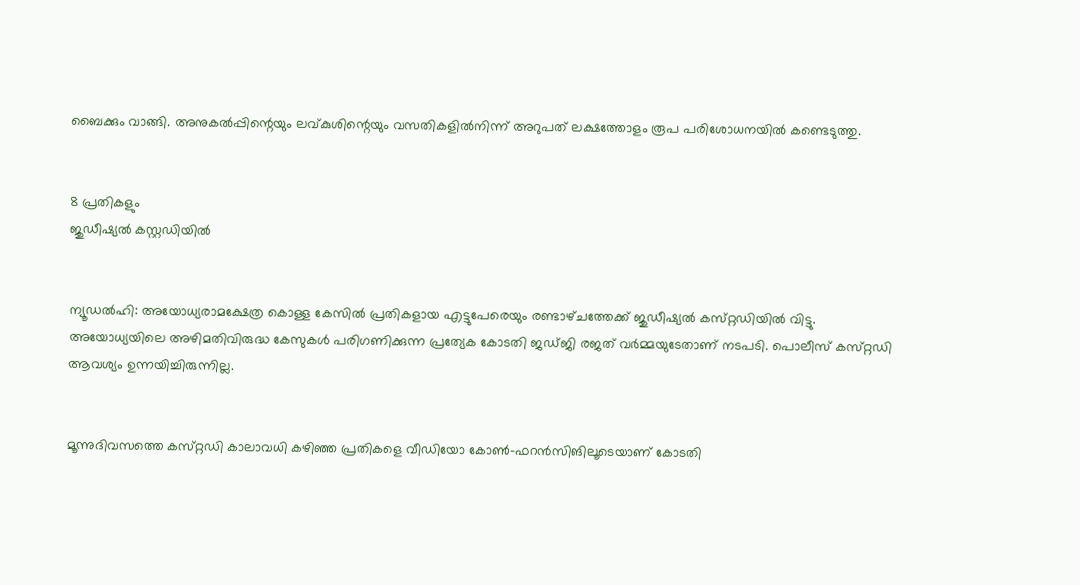ബൈക്കും വാങ്ങി. അനുകൽപ്പിന്റെയും ലവ്‌കുശിന്റെയും വസതികളിൽനിന്ന്‌ അറുപത്‌ ലക്ഷത്തോളം രൂപ പരിശോധനയിൽ കണ്ടെടുത്തു.


8 പ്രതികളും
ജുഡീഷ്യൽ കസ്റ്റഡിയിൽ


ന്യൂഡൽഹി: അയോധ്യരാമക്ഷേത്ര കൊള്ള കേസിൽ പ്രതികളായ എട്ടുപേരെയും രണ്ടാഴ്‌ചത്തേക്ക്‌ ജുഡീഷ്യൽ കസ്‌റ്റഡിയിൽ വിട്ടു. അയോധ്യയിലെ അഴിമതിവിരുദ്ധ കേസുകൾ പരിഗണിക്കുന്ന പ്രത്യേക കോടതി ജഡ്‌ജി രജത്‌ വർമ്മയുടേതാണ്‌ നടപടി. പൊലീസ്‌ കസ്‌റ്റഡി ആവശ്യം ഉന്നയിച്ചിരുന്നില്ല.


മൂന്നുദിവസത്തെ കസ്‌റ്റഡി കാലാവധി കഴിഞ്ഞ പ്രതികളെ വീഡിയോ കോൺ-ഫറൻസിങിലൂടെയാണ്‌ കോടതി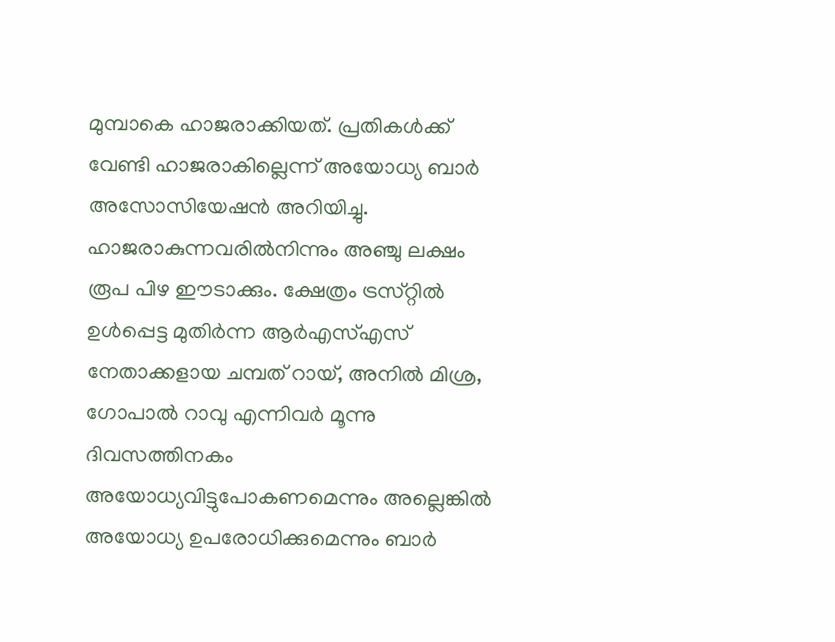മുമ്പാകെ ഹാജരാക്കിയത്‌. പ്രതികൾക്ക്‌ വേണ്ടി ഹാജരാകില്ലെന്ന്‌ അയോധ്യ ബാർ അസോസിയേഷൻ അറിയിച്ചു. ഹാജരാകുന്നവരിൽനിന്നും അഞ്ചു ലക്ഷം രൂപ പിഴ ഇ‍ൗടാക്കും. ക്ഷേത്രം ട്രസ്‌റ്റിൽ ഉൾപ്പെട്ട മുതിർന്ന ആർഎസ്‌എസ്‌ നേതാക്കളായ ചമ്പത്‌ റായ്‌, അനിൽ മിശ്ര, ഗോപാൽ റാവു എന്നിവർ മൂന്നു ദിവസത്തിനകം അയോധ്യവിട്ടുപോകണമെന്നും അല്ലെങ്കിൽ അയോധ്യ ഉപരോധിക്കുമെന്നും ബാർ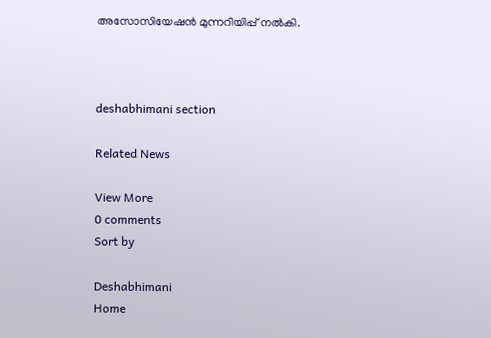അസോസിയേഷൻ മുന്നറിയിപ്പ്‌ നൽകി.



deshabhimani section

Related News

View More
0 comments
Sort by

Deshabhimani
Home